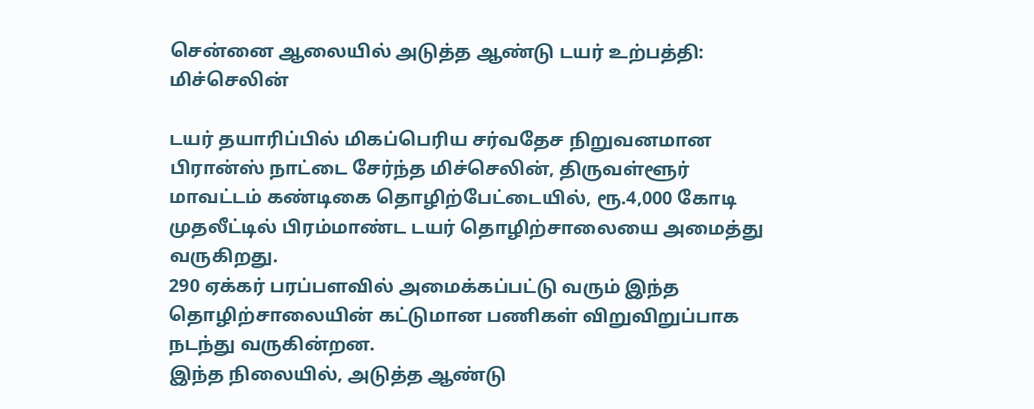சென்னை ஆலையில் அடுத்த ஆண்டு டயர் உற்பத்தி: மிச்செலின்

டயர் தயாரிப்பில் மிகப்பெரிய சர்வதேச நிறுவனமான பிரான்ஸ் நாட்டை சேர்ந்த மிச்செலின், திருவள்ளூர் மாவட்டம் கண்டிகை தொழிற்பேட்டையில், ரூ.4,000 கோடி முதலீட்டில் பிரம்மாண்ட டயர் தொழிற்சாலையை அமைத்து வருகிறது.
290 ஏக்கர் பரப்பளவில் அமைக்கப்பட்டு வரும் இந்த தொழிற்சாலையின் கட்டுமான பணிகள் விறுவிறுப்பாக நடந்து வருகின்றன.
இந்த நிலையில், அடுத்த ஆண்டு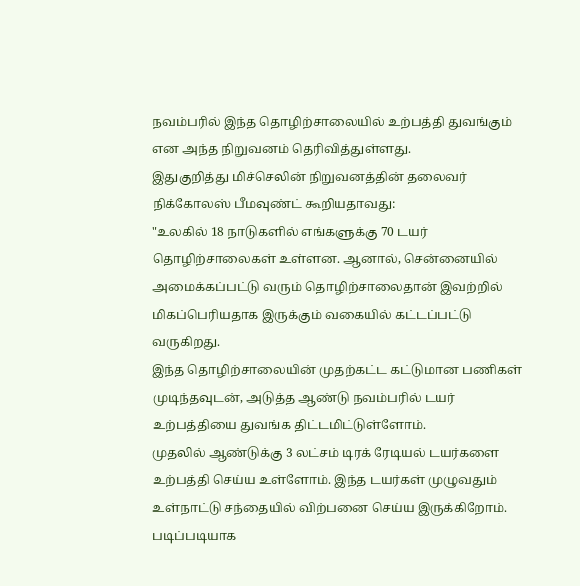நவம்பரில் இந்த தொழிற்சாலையில் உற்பத்தி துவங்கும் என அந்த நிறுவனம் தெரிவித்துள்ளது.
இதுகுறித்து மிச்செலின் நிறுவனத்தின் தலைவர் நிக்கோலஸ் பீமவுண்ட் கூறியதாவது:
"உலகில் 18 நாடுகளில் எங்களுக்கு 70 டயர் தொழிற்சாலைகள் உள்ளன. ஆனால், சென்னையில் அமைக்கப்பட்டு வரும் தொழிற்சாலைதான் இவற்றில் மிகப்பெரியதாக இருக்கும் வகையில் கட்டப்பட்டு வருகிறது.
இந்த தொழிற்சாலையின் முதற்கட்ட கட்டுமான பணிகள் முடிந்தவுடன், அடுத்த ஆண்டு நவம்பரில் டயர் உற்பத்தியை துவங்க திட்டமிட்டுள்ளோம்.
முதலில் ஆண்டுக்கு 3 லட்சம் டிரக் ரேடியல் டயர்களை உற்பத்தி செய்ய உள்ளோம். இந்த டயர்கள் முழுவதும் உள்நாட்டு சந்தையில் விற்பனை செய்ய இருக்கிறோம்.
படிப்படியாக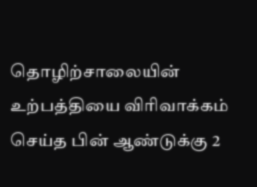தொழிற்சாலையின் உற்பத்தியை விரிவாக்கம் செய்த பின் ஆண்டுக்கு 2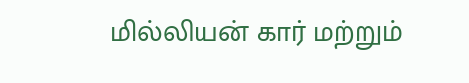மில்லியன் கார் மற்றும்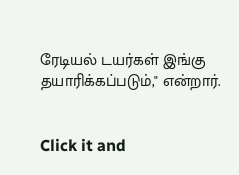ரேடியல் டயர்கள் இங்கு தயாரிக்கப்படும்," என்றார்.


Click it and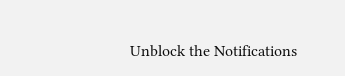Unblock the Notifications